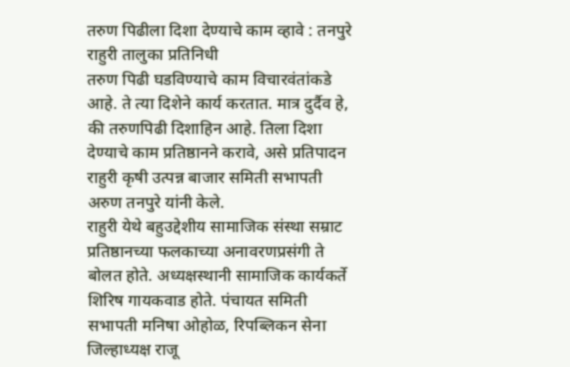तरुण पिढीला दिशा देण्याचे काम व्हावे : तनपुरे
राहुरी तालुका प्रतिनिधी
तरुण पिढी घडविण्याचे काम विचारवंतांकडे आहे. ते त्या दिशेने कार्य करतात. मात्र दुर्दैव हे, की तरुणपिढी दिशाहिन आहे. तिला दिशा देण्याचे काम प्रतिष्ठानने करावे, असे प्रतिपादन राहुरी कृषी उत्पन्न बाजार समिती सभापती अरुण तनपुरे यांनी केले.
राहुरी येथे बहुउद्देशीय सामाजिक संस्था सम्राट प्रतिष्ठानच्या फलकाच्या अनावरणप्रसंगी ते बोलत होते. अध्यक्षस्थानी सामाजिक कार्यकर्ते शिरिष गायकवाड होते. पंचायत समिती सभापती मनिषा ओहोळ, रिपब्लिकन सेना जिल्हाध्यक्ष राजू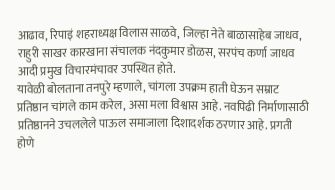आढाव, रिपाइं शहराध्यक्ष विलास साळवे, जिल्हा नेते बाळासाहेब जाधव, राहुरी साखर कारखाना संचालक नंदकुमार डोळस, सरपंच कर्णा जाधव आदी प्रमुख विचारमंचावर उपस्थित होते.
यावेळी बोलताना तनपुरे म्हणाले, चांगला उपक्रम हाती घेऊन सम्राट प्रतिष्ठान चांगले काम करेल, असा मला विश्वास आहे. नवपिढी निर्माणासाठी प्रतिष्ठानने उचललेले पाऊल समाजाला दिशादर्शक ठरणार आहे. प्रगती होणे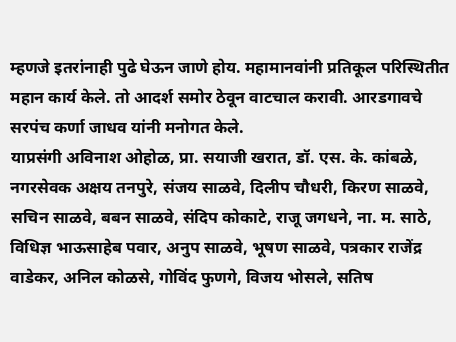म्हणजे इतरांनाही पुढे घेऊन जाणे होय. महामानवांनी प्रतिकूल परिस्थितीत महान कार्य केले. तो आदर्श समोर ठेवून वाटचाल करावी. आरडगावचे सरपंच कर्णा जाधव यांनी मनोगत केले.
याप्रसंगी अविनाश ओहोळ, प्रा. सयाजी खरात, डॉ. एस. के. कांबळे, नगरसेवक अक्षय तनपुरे, संजय साळवे, दिलीप चौधरी, किरण साळवे, सचिन साळवे, बबन साळवे, संदिप कोकाटे, राजू जगधने, ना. म. साठे, विधिज्ञ भाऊसाहेब पवार, अनुप साळवे, भूषण साळवे, पत्रकार राजेंद्र वाडेकर, अनिल कोळसे, गोविंद फुणगे, विजय भोसले, सतिष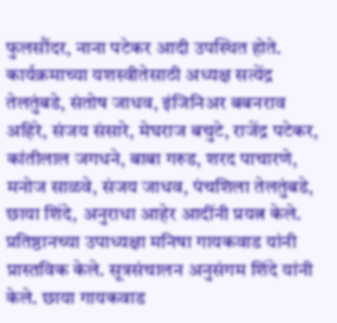फुलसौंदर, नाना पटेकर आदी उपस्थित होते.
कार्यक्रमाच्या यशस्वीतेसाठी अध्यक्ष सत्येंद्र तेलतुंबडे, संतोष जाधव, इंजिनिअर बबनराव अहिरे, संजय संसारे, मेघराज बचुटे, राजेंद्र पटेकर, कांतीलाल जगधने, बाबा गरुड, शरद पाचारणे, मनोज साळवे, संजय जाधव, पंचशिला तेलतुंबडे, छाया शिंदे, अनुराधा आहेर आदींनी प्रयत्न केले. प्रतिष्ठानच्या उपाध्यक्षा मनिषा गायकवाड यांनी प्रास्तविक केले. सूत्रसंचालन अनुसंगम शिंदे यांनी केले. छाया गायकवाड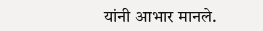यांनी आभार मानले.